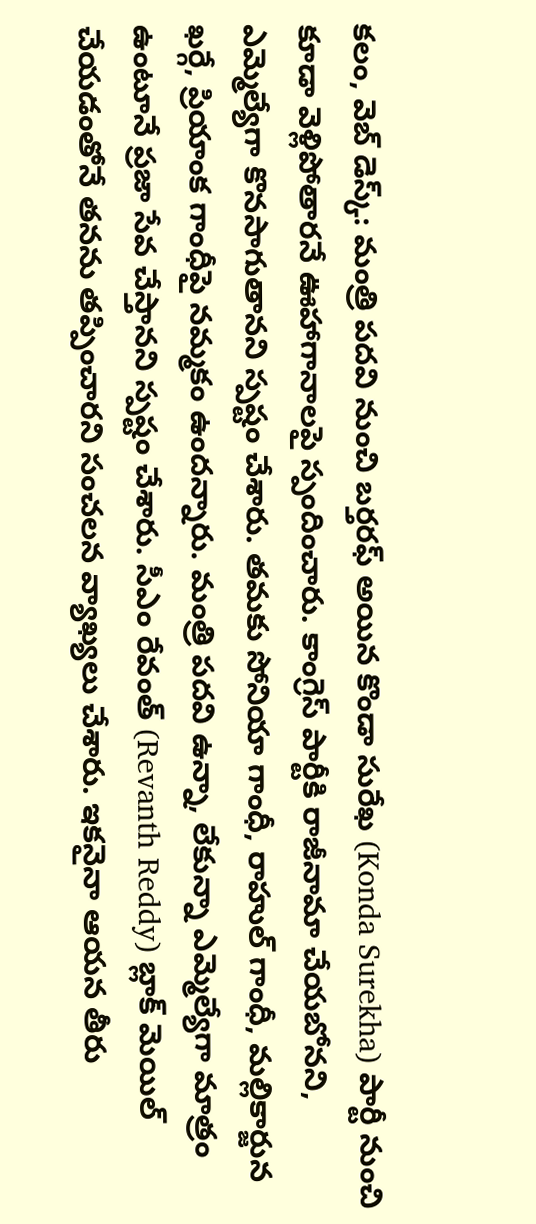కలం, వెబ్ డెస్క్: మంత్రి పదవి నుంచి బర్తరఫ్ అయిన కొండా సురేఖ (Konda Surekha) పార్టీ నుంచి కూడా వెళ్లిపోతారనే ఊహాగానాలపై స్పందించారు. కాంగ్రెస్ పార్టీకి రాజీనామా చేయబోనని, ఎమ్మెల్యేగా కొనసాగుతానని స్పష్టం చేశారు. తమకు సోనియా గాంధీ, రాహుల్ గాంధీ, మల్లికార్జున ఖర్గే, ప్రియాంక గాంధీపై నమ్మకం ఉందన్నారు. మంత్రి పదవి ఉన్నా, లేకున్నా ఎమ్మెల్యేగా మాత్రం ఉంటూనే ప్రజా సేవ చేస్తానని స్పష్టం చేశారు. సీఎం రేవంత్ (Revanth Reddy) బ్లాక్ మెయిల్ చేయడంతోనే తనను తప్పించారని సంచలన వ్యాఖ్యలు చేశారు. ఇకనైనా ఆయన తీరు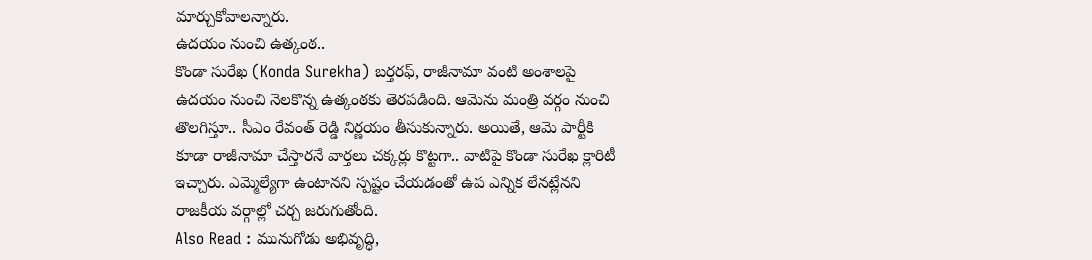మార్చుకోవాలన్నారు.
ఉదయం నుంచి ఉత్కంఠ..
కొండా సురేఖ (Konda Surekha) బర్తరఫ్, రాజీనామా వంటి అంశాలపై ఉదయం నుంచి నెలకొన్న ఉత్కంఠకు తెరపడింది. ఆమెను మంత్రి వర్గం నుంచి తొలగిస్తూ.. సీఎం రేవంత్ రెడ్డి నిర్ణయం తీసుకున్నారు. అయితే, ఆమె పార్టీకి కూడా రాజీనామా చేస్తారనే వార్తలు చక్కర్లు కొట్టగా.. వాటిపై కొండా సురేఖ క్లారిటీ ఇచ్చారు. ఎమ్మెల్యేగా ఉంటానని స్పష్టం చేయడంతో ఉప ఎన్నిక లేనట్లేనని రాజకీయ వర్గాల్లో చర్చ జరుగుతోంది.
Also Read : మునుగోడు అభివృద్ధి,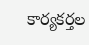కార్యకర్తల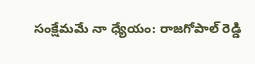సంక్షేమమే నా ధ్యేయం: రాజగోపాల్ రెడ్డి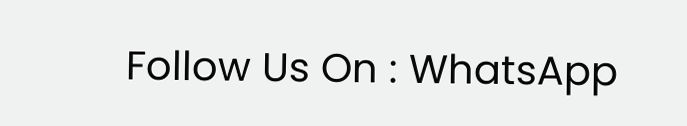Follow Us On : WhatsApp